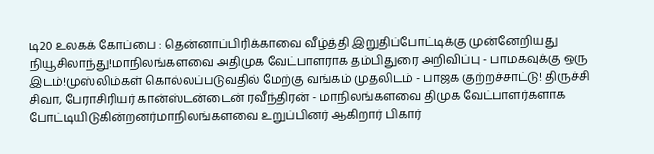டி20 உலகக் கோப்பை : தென்னாப்பிரிக்காவை வீழ்த்தி இறுதிப்போட்டிக்கு முன்னேறியது நியூசிலாந்து!மாநிலங்களவை அதிமுக வேட்பாளராக தம்பிதுரை அறிவிப்பு - பாமகவுக்கு ஒரு இடம்!முஸ்லிம்கள் கொல்லப்படுவதில் மேற்கு வங்கம் முதலிடம் - பாஜக குற்றச்சாட்டு! திருச்சி சிவா, பேராசிரியர் கான்ஸ்டன்டைன் ரவீந்திரன் - மாநிலங்களவை திமுக வேட்பாளர்களாக போட்டியிடுகின்றனர்மாநிலங்களவை உறுப்பினர் ஆகிறார் பிகார்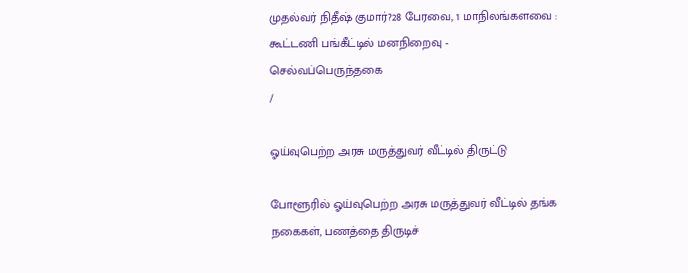முதல்வர் நிதீஷ் குமார்?28 பேரவை, 1 மாநிலங்களவை : கூட்டணி பங்கீட்டில் மனநிறைவு - செல்வப்பெருந்தகை
/

ஓய்வுபெற்ற அரசு மருத்துவர் வீட்டில் திருட்டு

போளூரில் ஓய்வுபெற்ற அரசு மருத்துவர் வீட்டில் தங்க நகைகள், பணத்தை திருடிச்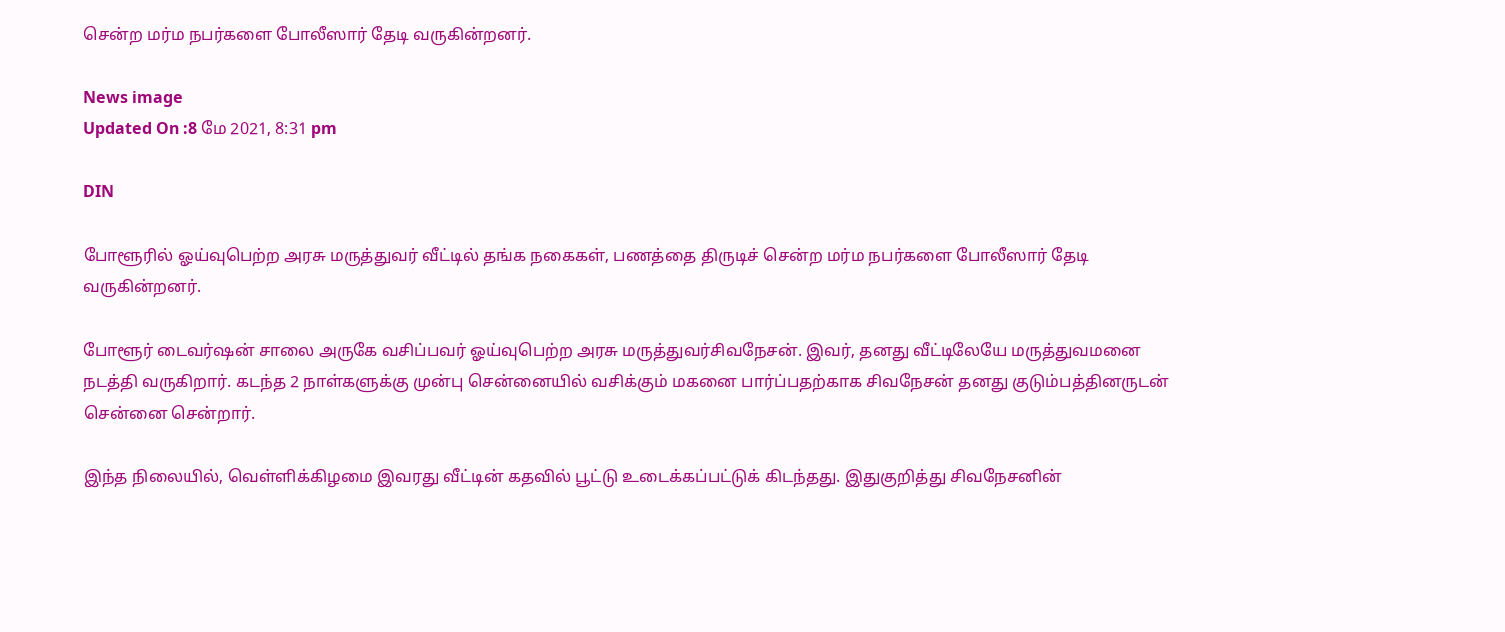சென்ற மர்ம நபர்களை போலீஸார் தேடி வருகின்றனர்.

News image
Updated On :8 மே 2021, 8:31 pm

DIN

போளூரில் ஓய்வுபெற்ற அரசு மருத்துவர் வீட்டில் தங்க நகைகள், பணத்தை திருடிச் சென்ற மர்ம நபர்களை போலீஸார் தேடி வருகின்றனர்.

போளூர் டைவர்ஷன் சாலை அருகே வசிப்பவர் ஓய்வுபெற்ற அரசு மருத்துவர்சிவநேசன். இவர், தனது வீட்டிலேயே மருத்துவமனை நடத்தி வருகிறார். கடந்த 2 நாள்களுக்கு முன்பு சென்னையில் வசிக்கும் மகனை பார்ப்பதற்காக சிவநேசன் தனது குடும்பத்தினருடன் சென்னை சென்றார்.

இந்த நிலையில், வெள்ளிக்கிழமை இவரது வீட்டின் கதவில் பூட்டு உடைக்கப்பட்டுக் கிடந்தது. இதுகுறித்து சிவநேசனின்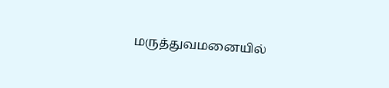மருத்துவமனையில்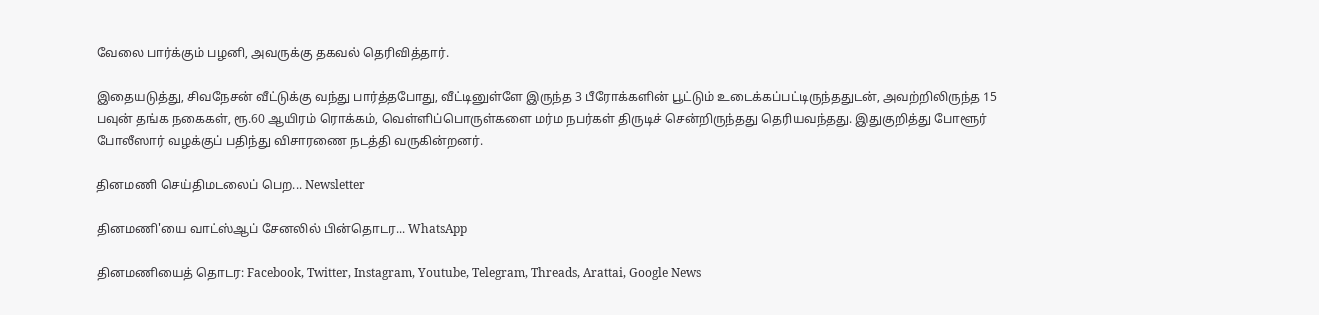வேலை பார்க்கும் பழனி, அவருக்கு தகவல் தெரிவித்தார்.

இதையடுத்து, சிவநேசன் வீட்டுக்கு வந்து பார்த்தபோது, வீட்டினுள்ளே இருந்த 3 பீரோக்களின் பூட்டும் உடைக்கப்பட்டிருந்ததுடன், அவற்றிலிருந்த 15 பவுன் தங்க நகைகள், ரூ.60 ஆயிரம் ரொக்கம், வெள்ளிப்பொருள்களை மர்ம நபர்கள் திருடிச் சென்றிருந்தது தெரியவந்தது. இதுகுறித்து போளூர் போலீஸார் வழக்குப் பதிந்து விசாரணை நடத்தி வருகின்றனர்.

தினமணி செய்திமடலைப் பெற... Newsletter

தினமணி'யை வாட்ஸ்ஆப் சேனலில் பின்தொடர... WhatsApp

தினமணியைத் தொடர: Facebook, Twitter, Instagram, Youtube, Telegram, Threads, Arattai, Google News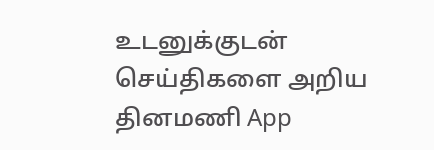உடனுக்குடன் செய்திகளை அறிய தினமணி App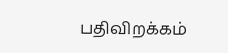பதிவிறக்கம்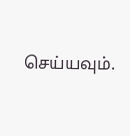செய்யவும்.